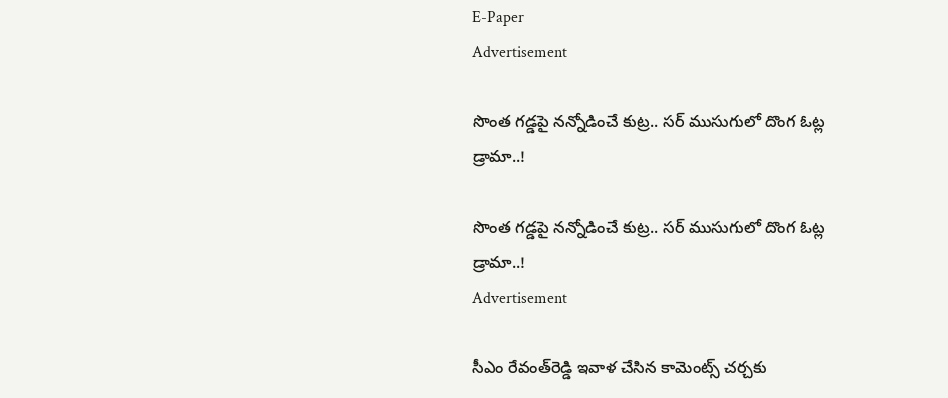E-Paper
Advertisement

సొంత గ‌డ్డ‌పై న‌న్నోడించే కుట్ర‌.. స‌ర్ ముసుగులో దొంగ ఓట్ల డ్రామా..!

సొంత గ‌డ్డ‌పై న‌న్నోడించే కుట్ర‌.. స‌ర్ ముసుగులో దొంగ ఓట్ల డ్రామా..!
Advertisement

సీఎం రేవంత్‌రెడ్డి ఇవాళ చేసిన కామెంట్స్ చ‌ర్చ‌కు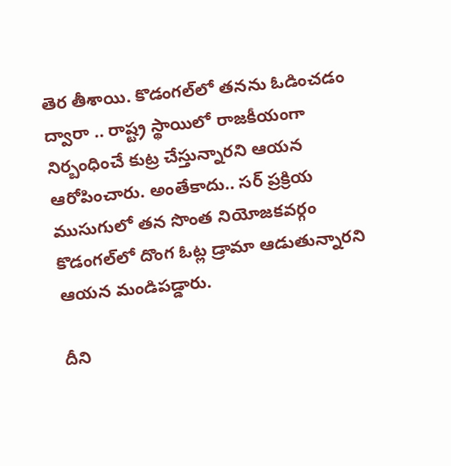తెర తీశాయి. కొడంగ‌ల్‌లో త‌న‌ను ఓడించ‌డం ద్వారా .. రాష్ట్ర స్థాయిలో రాజ‌కీయంగా నిర్బంధించే కుట్ర చేస్తున్నార‌ని ఆయ‌న ఆరోపించారు. అంతేకాదు.. స‌ర్ ప్ర‌క్రియ ముసుగులో త‌న సొంత నియోజ‌క‌వ‌ర్గం కొడంగ‌ల్‌లో దొంగ ఓట్ల డ్రామా ఆడుతున్నార‌ని ఆయ‌న మండిప‌డ్డారు.

దీని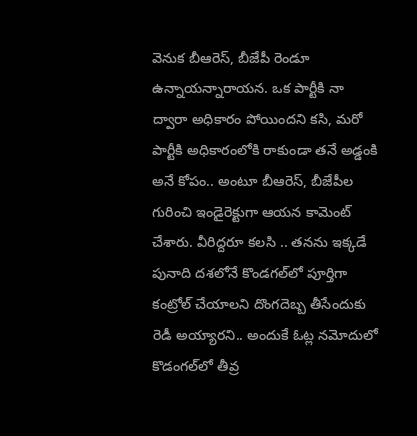వెనుక బీఆరెస్‌, బీజేపీ రెండూ ఉన్నాయ‌న్నారాయ‌న‌. ఒక పార్టీకి నా ద్వారా అధికారం పోయింద‌ని క‌సి, మ‌రో పార్టీకి అధికారంలోకి రాకుండా త‌నే అడ్డంకి అనే కోపం.. అంటూ బీఆరెస్‌, బీజేపీల గురించి ఇండైరెక్టుగా ఆయ‌న కామెంట్ చేశారు. వీరిద్ద‌రూ క‌ల‌సి .. త‌న‌ను ఇక్క‌డే పునాది ద‌శ‌లోనే కొండ‌గ‌ల్‌లో పూర్తిగా కంట్రోల్ చేయాల‌ని దొంగ‌దెబ్బ తీసేందుకు రెడీ అయ్యార‌ని.. అందుకే ఓట్ల న‌మోదులో కొడంగ‌ల్‌లో తీవ్ర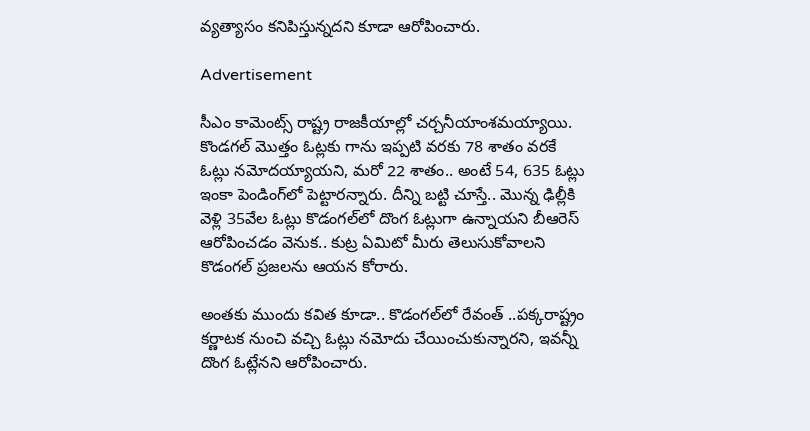వ్య‌త్యాసం క‌నిపిస్తున్న‌ద‌ని కూడా ఆరోపించారు.

Advertisement

సీఎం కామెంట్స్ రాష్ట్ర రాజ‌కీయాల్లో చ‌ర్చ‌నీయాంశ‌మ‌య్యాయి. కొండ‌గ‌ల్ మొత్తం ఓట్ల‌కు గాను ఇప్ప‌టి వ‌ర‌కు 78 శాతం వ‌ర‌కే ఓట్లు న‌మోద‌య్యాయ‌ని, మ‌రో 22 శాతం.. అంటే 54, 635 ఓట్లు ఇంకా పెండింగ్‌లో పెట్టార‌న్నారు. దీన్ని బట్టి చూస్తే.. మొన్న ఢిల్లీకి వెళ్లి 35వేల ఓట్లు కొడంగ‌ల్‌లో దొంగ ఓట్లుగా ఉన్నాయ‌ని బీఆరెస్ ఆరోపించ‌డం వెనుక‌.. కుట్ర ఏమిటో మీరు తెలుసుకోవాల‌ని కొడంగ‌ల్ ప్ర‌జ‌ల‌ను ఆయ‌న కోరారు.

అంత‌కు ముందు క‌విత కూడా.. కొడంగ‌ల్‌లో రేవంత్ ..ప‌క్క‌రాష్ట్రం క‌ర్ణాట‌క నుంచి వ‌చ్చి ఓట్లు న‌మోదు చేయించుకున్నార‌ని, ఇవ‌న్నీ దొంగ ఓట్లేన‌ని ఆరోపించారు.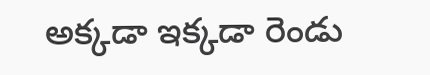అక్క‌డా ఇక్క‌డా రెండు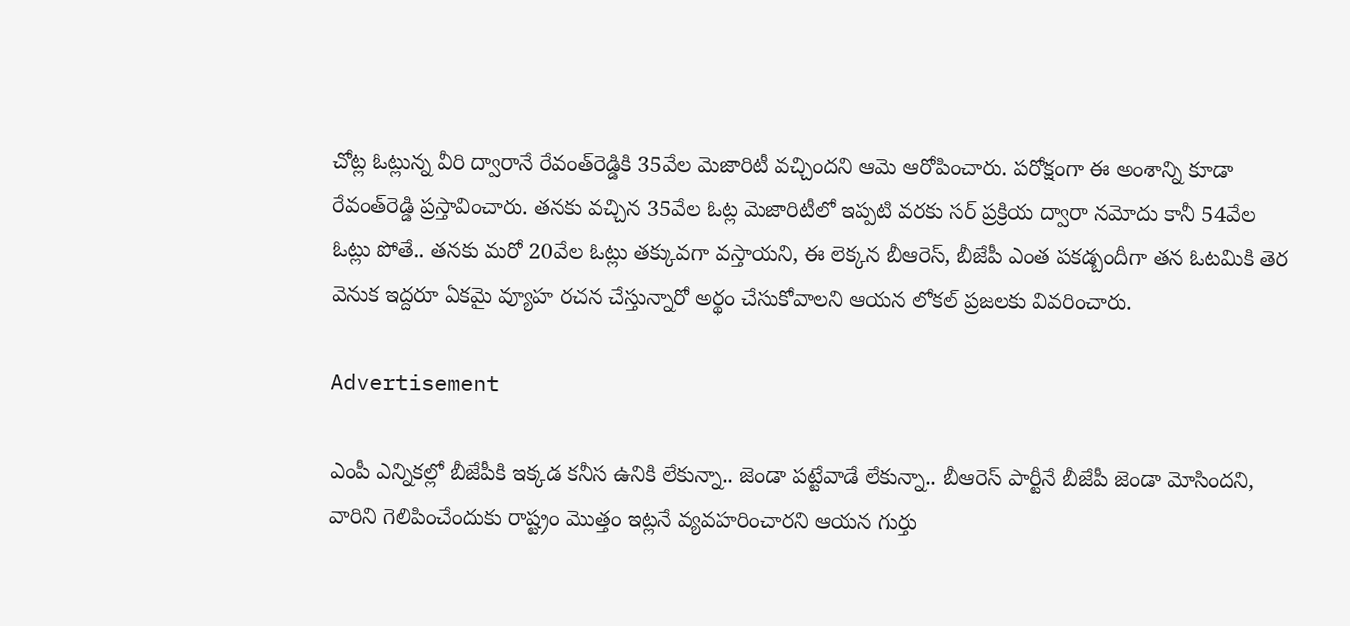చోట్ల ఓట్లున్న వీరి ద్వారానే రేవంత్‌రెడ్డికి 35వేల మెజారిటీ వ‌చ్చింద‌ని ఆమె ఆరోపించారు. ప‌రోక్షంగా ఈ అంశాన్ని కూడా రేవంత్‌రెడ్డి ప్ర‌స్తావించారు. త‌న‌కు వ‌చ్చిన 35వేల ఓట్ల మెజారిటీలో ఇప్ప‌టి వ‌ర‌కు స‌ర్ ప్ర‌క్రియ ద్వారా న‌మోదు కానీ 54వేల ఓట్లు పోతే.. త‌న‌కు మ‌రో 20వేల ఓట్లు త‌క్కువ‌గా వ‌స్తాయ‌ని, ఈ లెక్క‌న బీఆరెస్‌, బీజేపీ ఎంత ప‌క‌డ్బందీగా త‌న ఓట‌మికి తెర వెనుక ఇద్ద‌రూ ఏక‌మై వ్యూహ ర‌చ‌న చేస్తున్నారో అర్థం చేసుకోవాల‌ని ఆయ‌న లోక‌ల్ ప్ర‌జ‌ల‌కు వివ‌రించారు.

Advertisement

ఎంపీ ఎన్నిక‌ల్లో బీజేపీకి ఇక్క‌డ క‌నీస ఉనికి లేకున్నా.. జెండా ప‌ట్టేవాడే లేకున్నా.. బీఆరెస్ పార్టీనే బీజేపీ జెండా మోసింద‌ని, వారిని గెలిపించేందుకు రాష్ట్రం మొత్తం ఇట్ల‌నే వ్య‌వ‌హ‌రించారని ఆయ‌న గుర్తు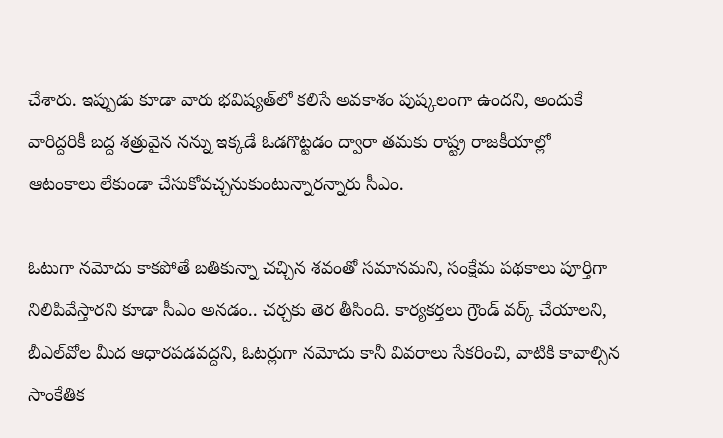చేశారు. ఇప్పుడు కూడా వారు భ‌విష్య‌త్‌లో క‌లిసే అవ‌కాశం పుష్క‌లంగా ఉంద‌ని, అందుకే వారిద్ద‌రికీ బ‌ద్ద శ‌త్రువైన న‌న్ను ఇక్క‌డే ఓడ‌గొట్ట‌డం ద్వారా త‌మ‌కు రాష్ట్ర రాజ‌కీయాల్లో ఆటంకాలు లేకుండా చేసుకోవ‌చ్చ‌నుకుంటున్నార‌న్నారు సీఎం.

ఓటుగా న‌మోదు కాక‌పోతే బ‌తికున్నా చ‌చ్చిన శ‌వంతో స‌మాన‌మ‌ని, సంక్షేమ ప‌థ‌కాలు పూర్తిగా నిలిపివేస్తార‌ని కూడా సీఎం అన‌డం.. చ‌ర్చ‌కు తెర తీసింది. కార్య‌క‌ర్త‌లు గ్రౌండ్ వ‌ర్క్ చేయాల‌ని, బీఎల్‌వోల మీద ఆధార‌ప‌డ‌వ‌ద్ద‌ని, ఓట‌ర్లుగా న‌మోదు కానీ వివ‌రాలు సేక‌రించి, వాటికి కావాల్సిన సాంకేతిక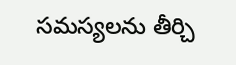స‌మ‌స్య‌లను తీర్చి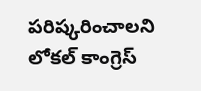ప‌రిష్క‌రించాల‌ని లోక‌ల్ కాంగ్రెస్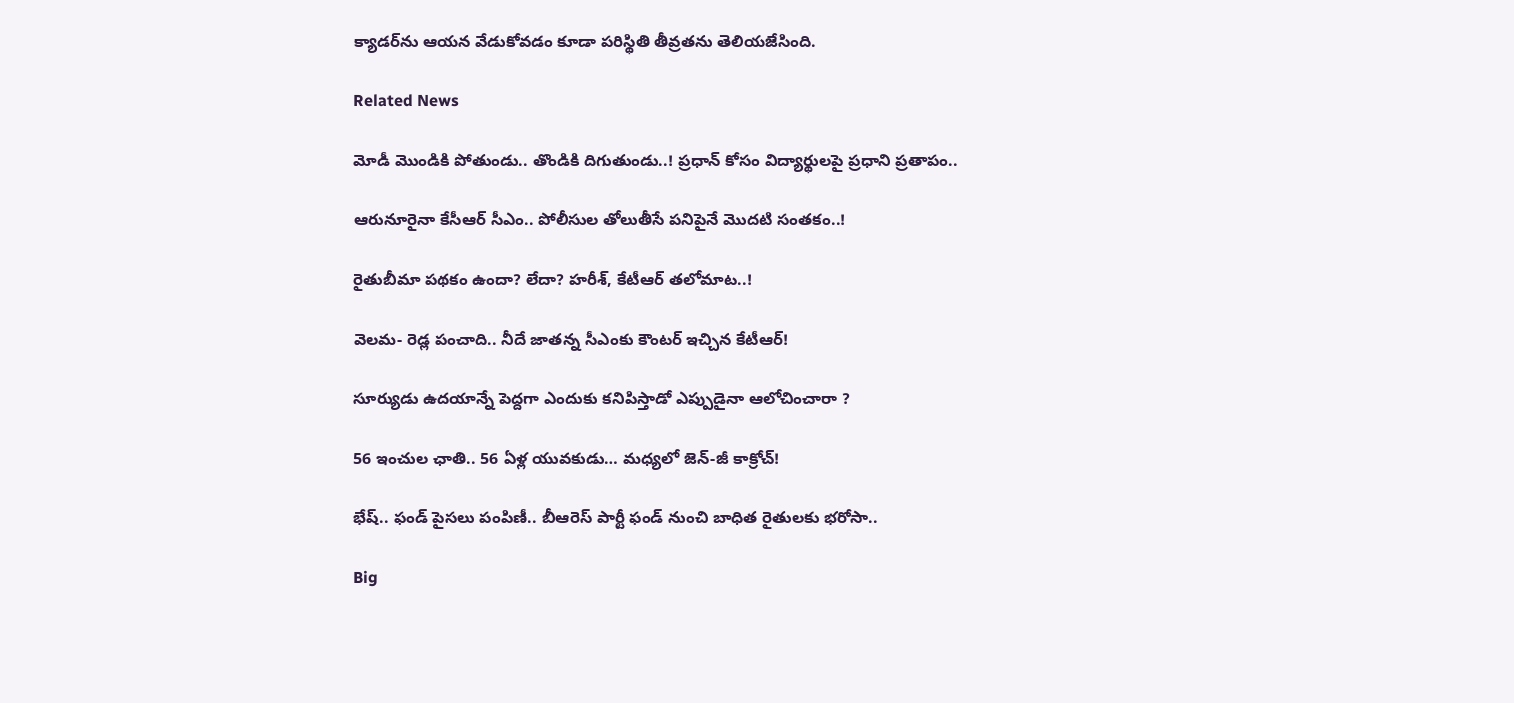క్యాడ‌ర్‌ను ఆయ‌న వేడుకోవ‌డం కూడా ప‌రిస్థితి తీవ్ర‌త‌ను తెలియ‌జేసింది.

Related News

మోడీ మొండికి పోతుండు.. తొండికి దిగుతుండు..! ప్ర‌ధాన్ కోసం విద్యార్థుల‌పై ప్ర‌ధాని ప్ర‌తాపం..

ఆరునూరైనా కేసీఆర్ సీఎం.. పోలీసుల తోలుతీసే ప‌నిపైనే మొద‌టి సంత‌కం..!

రైతుబీమా ప‌థ‌కం ఉందా? లేదా? హ‌రీశ్‌, కేటీఆర్ త‌లోమాట‌..!

వెల‌మ‌- రెడ్ల పంచాది.. నీదే జాతన్న సీఎంకు కౌంట‌ర్ ఇచ్చిన కేటీఆర్‌!

సూర్యుడు ఉదయాన్నే పెద్దగా ఎందుకు కనిపిస్తాడో ఎప్పుడైనా ఆలోచించారా ?

56 ఇంచుల ఛాతి.. 56 ఏళ్ల యువ‌కుడు… మ‌ధ్య‌లో జెన్‌-జీ కాక్రోచ్‌!

భేష్‌.. ఫండ్ పైస‌లు పంపిణీ.. బీఆరెస్ పార్టీ ఫండ్ నుంచి బాధిత రైతుల‌కు భ‌రోసా..

Big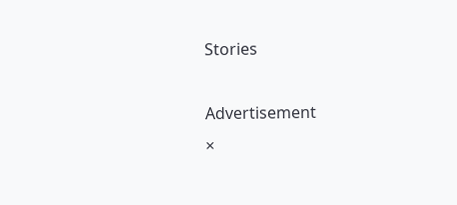Stories

Advertisement
×